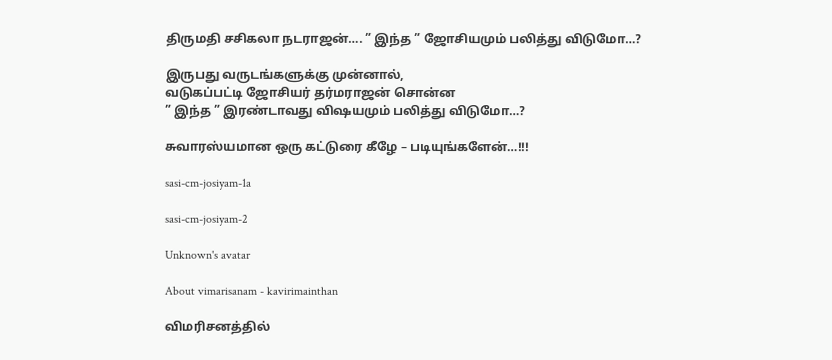திருமதி சசிகலா நடராஜன்…. ” இந்த ” ஜோசியமும் பலித்து விடுமோ…?

இருபது வருடங்களுக்கு முன்னால்,
வடுகப்பட்டி ஜோசியர் தர்மராஜன் சொன்ன
” இந்த ” இரண்டாவது விஷயமும் பலித்து விடுமோ…?

சுவாரஸ்யமான ஒரு கட்டுரை கீழே – படியுங்களேன்…!!!

sasi-cm-josiyam-1a

sasi-cm-josiyam-2

Unknown's avatar

About vimarisanam - kavirimainthan

விமரிசனத்தில்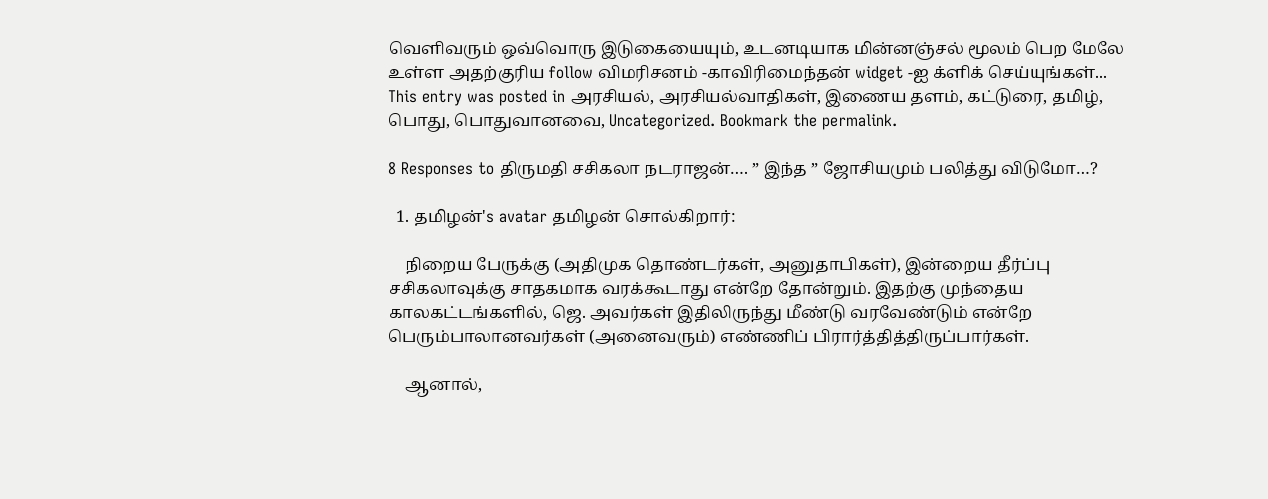வெளிவரும் ஒவ்வொரு இடுகையையும், உடனடியாக மின்னஞ்சல் மூலம் பெற மேலே உள்ள அதற்குரிய follow விமரிசனம் -காவிரிமைந்தன் widget -ஐ க்ளிக் செய்யுங்கள்...
This entry was posted in அரசியல், அரசியல்வாதிகள், இணைய தளம், கட்டுரை, தமிழ், பொது, பொதுவானவை, Uncategorized. Bookmark the permalink.

8 Responses to திருமதி சசிகலா நடராஜன்…. ” இந்த ” ஜோசியமும் பலித்து விடுமோ…?

  1. தமிழன்'s avatar தமிழன் சொல்கிறார்:

    நிறைய பேருக்கு (அதிமுக தொண்டர்கள், அனுதாபிகள்), இன்றைய தீர்ப்பு சசிகலாவுக்கு சாதகமாக வரக்கூடாது என்றே தோன்றும். இதற்கு முந்தைய காலகட்டங்களில், ஜெ. அவர்கள் இதிலிருந்து மீண்டு வரவேண்டும் என்றே பெரும்பாலானவர்கள் (அனைவரும்) எண்ணிப் பிரார்த்தித்திருப்பார்கள்.

    ஆனால்,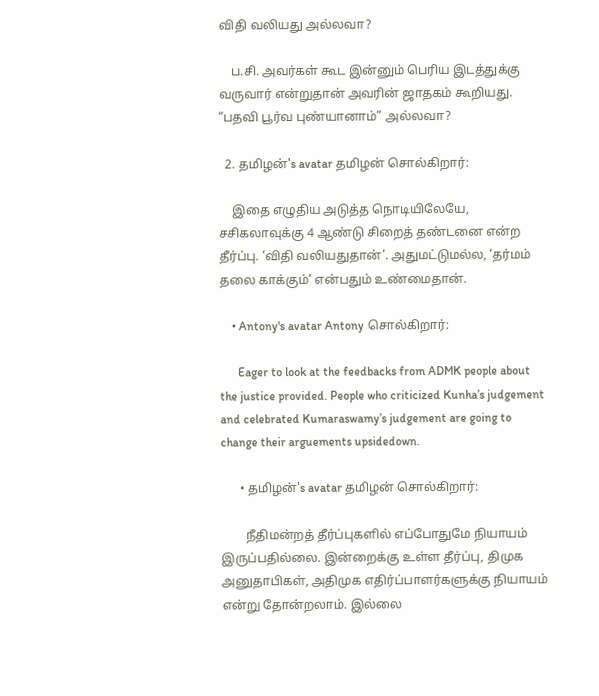விதி வலியது அல்லவா?

    ப.சி. அவர்கள் கூட இன்னும் பெரிய இடத்துக்கு வருவார் என்றுதான் அவரின் ஜாதகம் கூறியது. “பதவி பூர்வ புண்யானாம்” அல்லவா?

  2. தமிழன்'s avatar தமிழன் சொல்கிறார்:

    இதை எழுதிய அடுத்த நொடியிலேயே, சசிகலாவுக்கு 4 ஆண்டு சிறைத் தண்டனை என்ற தீர்ப்பு. ‘விதி வலியதுதான்’. அதுமட்டுமல்ல, ‘தர்மம் தலை காக்கும்’ என்பதும் உண்மைதான்.

    • Antony's avatar Antony சொல்கிறார்:

      Eager to look at the feedbacks from ADMK people about the justice provided. People who criticized Kunha’s judgement and celebrated Kumaraswamy’s judgement are going to change their arguements upsidedown.

      • தமிழன்'s avatar தமிழன் சொல்கிறார்:

        நீதிமன்றத் தீர்ப்புகளில் எப்போதுமே நியாயம் இருப்பதில்லை. இன்றைக்கு உள்ள தீர்ப்பு, திமுக அனுதாபிகள், அதிமுக எதிர்ப்பாளர்களுக்கு நியாயம் என்று தோன்றலாம். இல்லை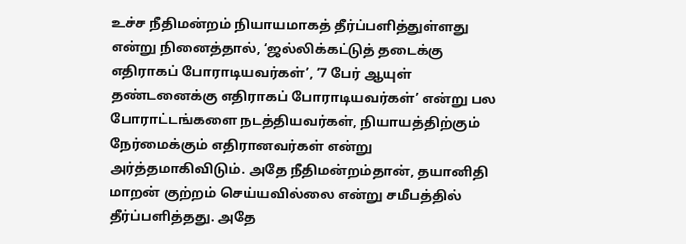உச்ச நீதிமன்றம் நியாயமாகத் தீர்ப்பளித்துள்ளது என்று நினைத்தால், ‘ஜல்லிக்கட்டுத் தடைக்கு எதிராகப் போராடியவர்கள்’, ‘7 பேர் ஆயுள் தண்டனைக்கு எதிராகப் போராடியவர்கள்’ என்று பல போராட்டங்களை நடத்தியவர்கள், நியாயத்திற்கும் நேர்மைக்கும் எதிரானவர்கள் என்று அர்த்தமாகிவிடும். அதே நீதிமன்றம்தான், தயானிதி மாறன் குற்றம் செய்யவில்லை என்று சமீபத்தில் தீர்ப்பளித்தது. அதே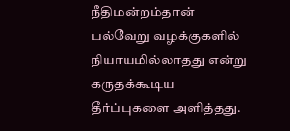நீதிமன்றம்தான் பல்வேறு வழக்குகளில் நியாயமில்லாதது என்று கருதக்கூடிய தீர்ப்புகளை அளித்தது.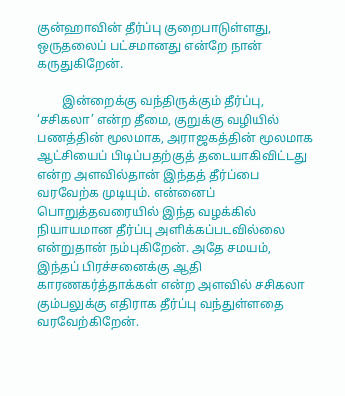குன்ஹாவின் தீர்ப்பு குறைபாடுள்ளது, ஒருதலைப் பட்சமானது என்றே நான் கருதுகிறேன்.

        இன்றைக்கு வந்திருக்கும் தீர்ப்பு, ‘சசிகலா’ என்ற தீமை, குறுக்கு வழியில் பணத்தின் மூலமாக, அராஜகத்தின் மூலமாக ஆட்சியைப் பிடிப்பதற்குத் தடையாகிவிட்டது என்ற அளவில்தான் இந்தத் தீர்ப்பை வரவேற்க முடியும். என்னைப் பொறுத்தவரையில் இந்த வழக்கில் நியாயமான தீர்ப்பு அளிக்கப்படவில்லை என்றுதான் நம்புகிறேன். அதே சமயம், இந்தப் பிரச்சனைக்கு ஆதி காரணகர்த்தாக்கள் என்ற அளவில் சசிகலா கும்பலுக்கு எதிராக தீர்ப்பு வந்துள்ளதை வரவேற்கிறேன்.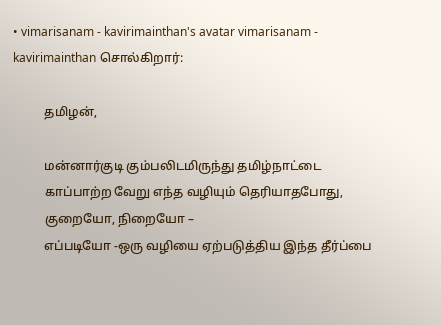• vimarisanam - kavirimainthan's avatar vimarisanam - kavirimainthan சொல்கிறார்:

          தமிழன்,

          மன்னார்குடி கும்பலிடமிருந்து தமிழ்நாட்டை
          காப்பாற்ற வேறு எந்த வழியும் தெரியாதபோது,
          குறையோ, நிறையோ –
          எப்படியோ -ஒரு வழியை ஏற்படுத்திய இந்த தீர்ப்பை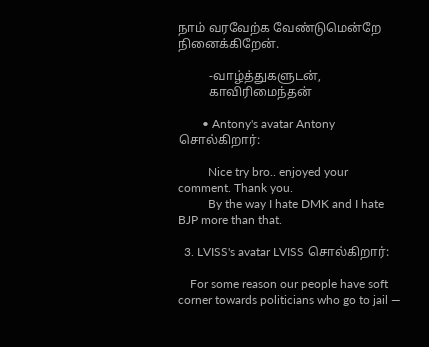நாம் வரவேற்க வேண்டுமென்றே நினைக்கிறேன்.

          -வாழ்த்துகளுடன்,
          காவிரிமைந்தன்

        • Antony's avatar Antony சொல்கிறார்:

          Nice try bro.. enjoyed your comment. Thank you.
          By the way I hate DMK and I hate BJP more than that.

  3. LVISS's avatar LVISS சொல்கிறார்:

    For some reason our people have soft corner towards politicians who go to jail —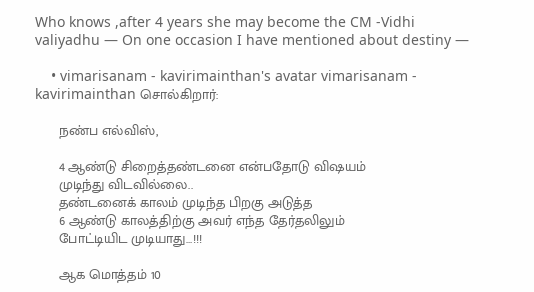Who knows ,after 4 years she may become the CM -Vidhi valiyadhu — On one occasion I have mentioned about destiny —

    • vimarisanam - kavirimainthan's avatar vimarisanam - kavirimainthan சொல்கிறார்:

      நண்ப எல்விஸ்,

      4 ஆண்டு சிறைத்தண்டனை என்பதோடு விஷயம்
      முடிந்து விடவில்லை..
      தண்டனைக் காலம் முடிந்த பிறகு அடுத்த
      6 ஆண்டு காலத்திற்கு அவர் எந்த தேர்தலிலும்
      போட்டியிட முடியாது…!!!

      ஆக மொத்தம் 10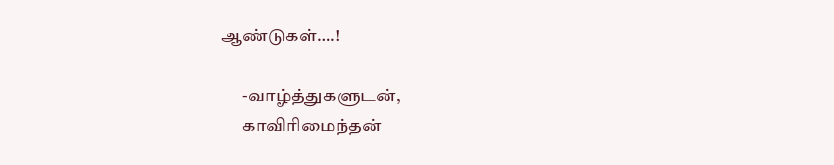ஆண்டுகள்….!

      -வாழ்த்துகளுடன்,
      காவிரிமைந்தன்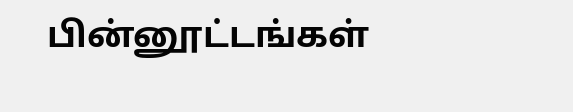பின்னூட்டங்கள்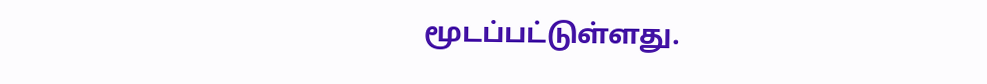மூடப்பட்டுள்ளது.